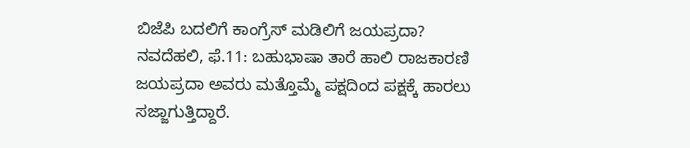ಬಿಜೆಪಿ ಬದಲಿಗೆ ಕಾಂಗ್ರೆಸ್ ಮಡಿಲಿಗೆ ಜಯಪ್ರದಾ?
ನವದೆಹಲಿ, ಫೆ.11: ಬಹುಭಾಷಾ ತಾರೆ ಹಾಲಿ ರಾಜಕಾರಣಿ ಜಯಪ್ರದಾ ಅವರು ಮತ್ತೊಮ್ಮೆ ಪಕ್ಷದಿಂದ ಪಕ್ಷಕ್ಕೆ ಹಾರಲು ಸಜ್ಜಾಗುತ್ತಿದ್ದಾರೆ.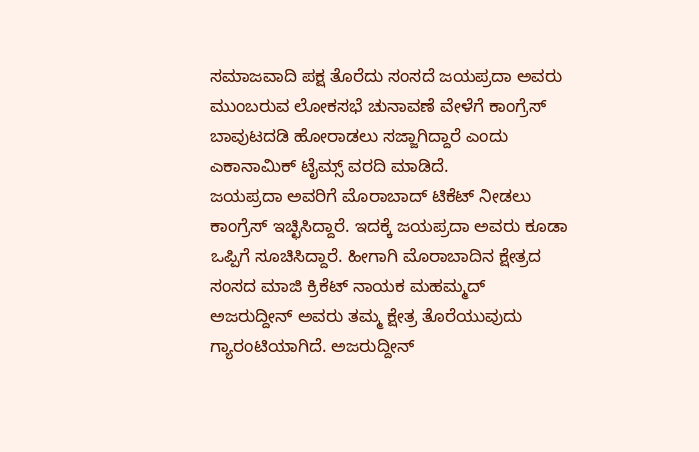ಸಮಾಜವಾದಿ ಪಕ್ಷ ತೊರೆದು ಸಂಸದೆ ಜಯಪ್ರದಾ ಅವರು ಮುಂಬರುವ ಲೋಕಸಭೆ ಚುನಾವಣೆ ವೇಳೆಗೆ ಕಾಂಗ್ರೆಸ್ ಬಾವುಟದಡಿ ಹೋರಾಡಲು ಸಜ್ಜಾಗಿದ್ದಾರೆ ಎಂದು ಎಕಾನಾಮಿಕ್ ಟೈಮ್ಸ್ ವರದಿ ಮಾಡಿದೆ.
ಜಯಪ್ರದಾ ಅವರಿಗೆ ಮೊರಾಬಾದ್ ಟಿಕೆಟ್ ನೀಡಲು ಕಾಂಗ್ರೆಸ್ ಇಚ್ಛಿಸಿದ್ದಾರೆ. ಇದಕ್ಕೆ ಜಯಪ್ರದಾ ಅವರು ಕೂಡಾ ಒಪ್ಪಿಗೆ ಸೂಚಿಸಿದ್ದಾರೆ. ಹೀಗಾಗಿ ಮೊರಾಬಾದಿನ ಕ್ಷೇತ್ರದ ಸಂಸದ ಮಾಜಿ ಕ್ರಿಕೆಟ್ ನಾಯಕ ಮಹಮ್ಮದ್ ಅಜರುದ್ದೀನ್ ಅವರು ತಮ್ಮ ಕ್ಷೇತ್ರ ತೊರೆಯುವುದು ಗ್ಯಾರಂಟಿಯಾಗಿದೆ. ಅಜರುದ್ದೀನ್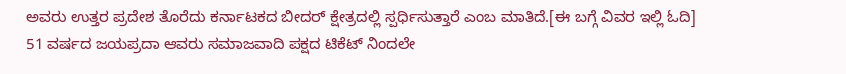ಅವರು ಉತ್ತರ ಪ್ರದೇಶ ತೊರೆದು ಕರ್ನಾಟಕದ ಬೀದರ್ ಕ್ಷೇತ್ರದಲ್ಲಿ ಸ್ಪರ್ಧಿಸುತ್ತಾರೆ ಎಂಬ ಮಾತಿದೆ.[ಈ ಬಗ್ಗೆ ವಿವರ ಇಲ್ಲಿ ಓದಿ]
51 ವರ್ಷದ ಜಯಪ್ರದಾ ಆವರು ಸಮಾಜವಾದಿ ಪಕ್ಷದ ಟಿಕೆಟ್ ನಿಂದಲೇ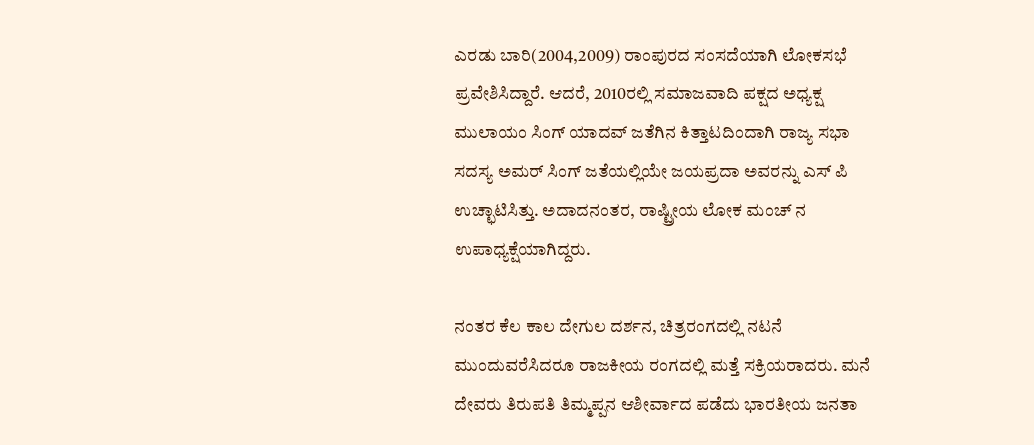ಎರಡು ಬಾರಿ(2004,2009) ರಾಂಪುರದ ಸಂಸದೆಯಾಗಿ ಲೋಕಸಭೆ ಪ್ರವೇಶಿಸಿದ್ದಾರೆ. ಆದರೆ, 2010ರಲ್ಲಿ ಸಮಾಜವಾದಿ ಪಕ್ಷದ ಅಧ್ಯಕ್ಷ ಮುಲಾಯಂ ಸಿಂಗ್ ಯಾದವ್ ಜತೆಗಿನ ಕಿತ್ತಾಟದಿಂದಾಗಿ ರಾಜ್ಯ ಸಭಾ ಸದಸ್ಯ ಅಮರ್ ಸಿಂಗ್ ಜತೆಯಲ್ಲಿಯೇ ಜಯಪ್ರದಾ ಅವರನ್ನು ಎಸ್ ಪಿ ಉಚ್ಛಾಟಿಸಿತ್ತು. ಅದಾದನಂತರ, ರಾಷ್ಟ್ರೀಯ ಲೋಕ ಮಂಚ್ ನ ಉಪಾಧ್ಯಕ್ಷೆಯಾಗಿದ್ದರು.

ನಂತರ ಕೆಲ ಕಾಲ ದೇಗುಲ ದರ್ಶನ, ಚಿತ್ರರಂಗದಲ್ಲಿ ನಟನೆ ಮುಂದುವರೆಸಿದರೂ ರಾಜಕೀಯ ರಂಗದಲ್ಲಿ ಮತ್ತೆ ಸಕ್ರಿಯರಾದರು. ಮನೆ ದೇವರು ತಿರುಪತಿ ತಿಮ್ಮಪ್ಪನ ಆಶೀರ್ವಾದ ಪಡೆದು ಭಾರತೀಯ ಜನತಾ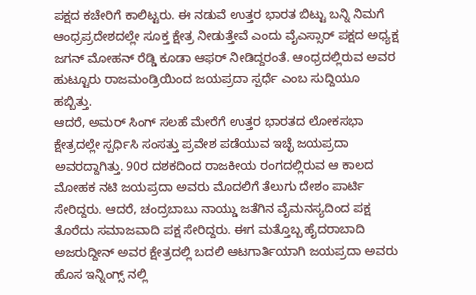ಪಕ್ಷದ ಕಚೇರಿಗೆ ಕಾಲಿಟ್ಟರು. ಈ ನಡುವೆ ಉತ್ತರ ಭಾರತ ಬಿಟ್ಟು ಬನ್ನಿ ನಿಮಗೆ ಆಂಧ್ರಪ್ರದೇಶದಲ್ಲೇ ಸೂಕ್ತ ಕ್ಷೇತ್ರ ನೀಡುತ್ತೇವೆ ಎಂದು ವೈಎಸ್ಸಾರ್ ಪಕ್ಷದ ಅಧ್ಯಕ್ಷ ಜಗನ್ ಮೋಹನ್ ರೆಡ್ಡಿ ಕೂಡಾ ಆಫರ್ ನೀಡಿದ್ದರಂತೆ. ಆಂಧ್ರದಲ್ಲಿರುವ ಅವರ ಹುಟ್ಟೂರು ರಾಜಮಂಡ್ರಿಯಿಂದ ಜಯಪ್ರದಾ ಸ್ಪರ್ಧೆ ಎಂಬ ಸುದ್ದಿಯೂ ಹಬ್ಬಿತ್ತು.
ಆದರೆ, ಅಮರ್ ಸಿಂಗ್ ಸಲಹೆ ಮೇರೆಗೆ ಉತ್ತರ ಭಾರತದ ಲೋಕಸಭಾ ಕ್ಷೇತ್ರದಲ್ಲೇ ಸ್ಪರ್ಧಿಸಿ ಸಂಸತ್ತು ಪ್ರವೇಶ ಪಡೆಯುವ ಇಚ್ಛೆ ಜಯಪ್ರದಾ ಅವರದ್ದಾಗಿತ್ತು. 90ರ ದಶಕದಿಂದ ರಾಜಕೀಯ ರಂಗದಲ್ಲಿರುವ ಆ ಕಾಲದ ಮೋಹಕ ನಟಿ ಜಯಪ್ರದಾ ಅವರು ಮೊದಲಿಗೆ ತೆಲುಗು ದೇಶಂ ಪಾರ್ಟಿ ಸೇರಿದ್ದರು. ಆದರೆ, ಚಂದ್ರಬಾಬು ನಾಯ್ಡು ಜತೆಗಿನ ವೈಮನಸ್ಯದಿಂದ ಪಕ್ಷ ತೊರೆದು ಸಮಾಜವಾದಿ ಪಕ್ಷ ಸೇರಿದ್ದರು. ಈಗ ಮತ್ತೊಬ್ಬ ಹೈದರಾಬಾದಿ ಅಜರುದ್ದೀನ್ ಅವರ ಕ್ಷೇತ್ರದಲ್ಲಿ ಬದಲಿ ಆಟಗಾರ್ತಿಯಾಗಿ ಜಯಪ್ರದಾ ಅವರು ಹೊಸ ಇನ್ನಿಂಗ್ಸ್ ನಲ್ಲಿ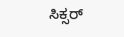ಸಿಕ್ಸರ್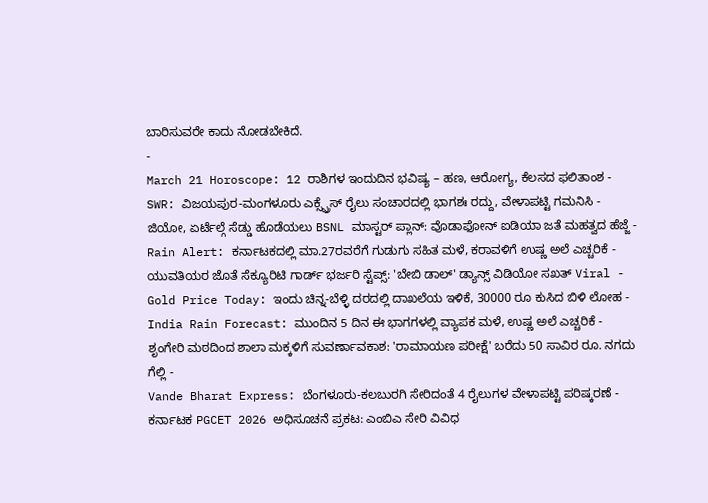ಬಾರಿಸುವರೇ ಕಾದು ನೋಡಬೇಕಿದೆ.
-
March 21 Horoscope: 12 ರಾಶಿಗಳ ಇಂದುದಿನ ಭವಿಷ್ಯ – ಹಣ, ಆರೋಗ್ಯ, ಕೆಲಸದ ಫಲಿತಾಂಶ -
SWR: ವಿಜಯಪುರ-ಮಂಗಳೂರು ಎಕ್ಸ್ಪ್ರೆಸ್ ರೈಲು ಸಂಚಾರದಲ್ಲಿ ಭಾಗಶಃ ರದ್ದು, ವೇಳಾಪಟ್ಟಿ ಗಮನಿಸಿ -
ಜಿಯೋ, ಏರ್ಟೆಲ್ಗೆ ಸೆಡ್ಡು ಹೊಡೆಯಲು BSNL ಮಾಸ್ಟರ್ ಪ್ಲಾನ್: ವೊಡಾಫೋನ್ ಐಡಿಯಾ ಜತೆ ಮಹತ್ವದ ಹೆಜ್ಜೆ -
Rain Alert: ಕರ್ನಾಟಕದಲ್ಲಿ ಮಾ.27ರವರೆಗೆ ಗುಡುಗು ಸಹಿತ ಮಳೆ, ಕರಾವಳಿಗೆ ಉಷ್ಣ ಅಲೆ ಎಚ್ಚರಿಕೆ -
ಯುವತಿಯರ ಜೊತೆ ಸೆಕ್ಯೂರಿಟಿ ಗಾರ್ಡ್ ಭರ್ಜರಿ ಸ್ಟೆಪ್ಸ್: 'ಬೇಬಿ ಡಾಲ್' ಡ್ಯಾನ್ಸ್ ವಿಡಿಯೋ ಸಖತ್ Viral -
Gold Price Today: ಇಂದು ಚಿನ್ನ-ಬೆಳ್ಳಿ ದರದಲ್ಲಿ ದಾಖಲೆಯ ಇಳಿಕೆ, 30000 ರೂ ಕುಸಿದ ಬಿಳಿ ಲೋಹ -
India Rain Forecast: ಮುಂದಿನ 5 ದಿನ ಈ ಭಾಗಗಳಲ್ಲಿ ವ್ಯಾಪಕ ಮಳೆ, ಉಷ್ಣ ಅಲೆ ಎಚ್ಚರಿಕೆ -
ಶೃಂಗೇರಿ ಮಠದಿಂದ ಶಾಲಾ ಮಕ್ಕಳಿಗೆ ಸುವರ್ಣಾವಕಾಶ: 'ರಾಮಾಯಣ ಪರೀಕ್ಷೆ' ಬರೆದು 50 ಸಾವಿರ ರೂ. ನಗದು ಗೆಲ್ಲಿ -
Vande Bharat Express: ಬೆಂಗಳೂರು-ಕಲಬುರಗಿ ಸೇರಿದಂತೆ 4 ರೈಲುಗಳ ವೇಳಾಪಟ್ಟಿ ಪರಿಷ್ಕರಣೆ -
ಕರ್ನಾಟಕ PGCET 2026 ಅಧಿಸೂಚನೆ ಪ್ರಕಟ: ಎಂಬಿಎ ಸೇರಿ ವಿವಿಧ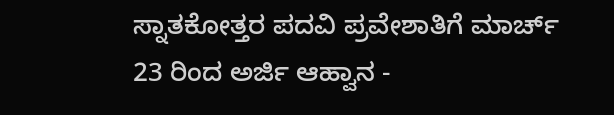ಸ್ನಾತಕೋತ್ತರ ಪದವಿ ಪ್ರವೇಶಾತಿಗೆ ಮಾರ್ಚ್ 23 ರಿಂದ ಅರ್ಜಿ ಆಹ್ವಾನ -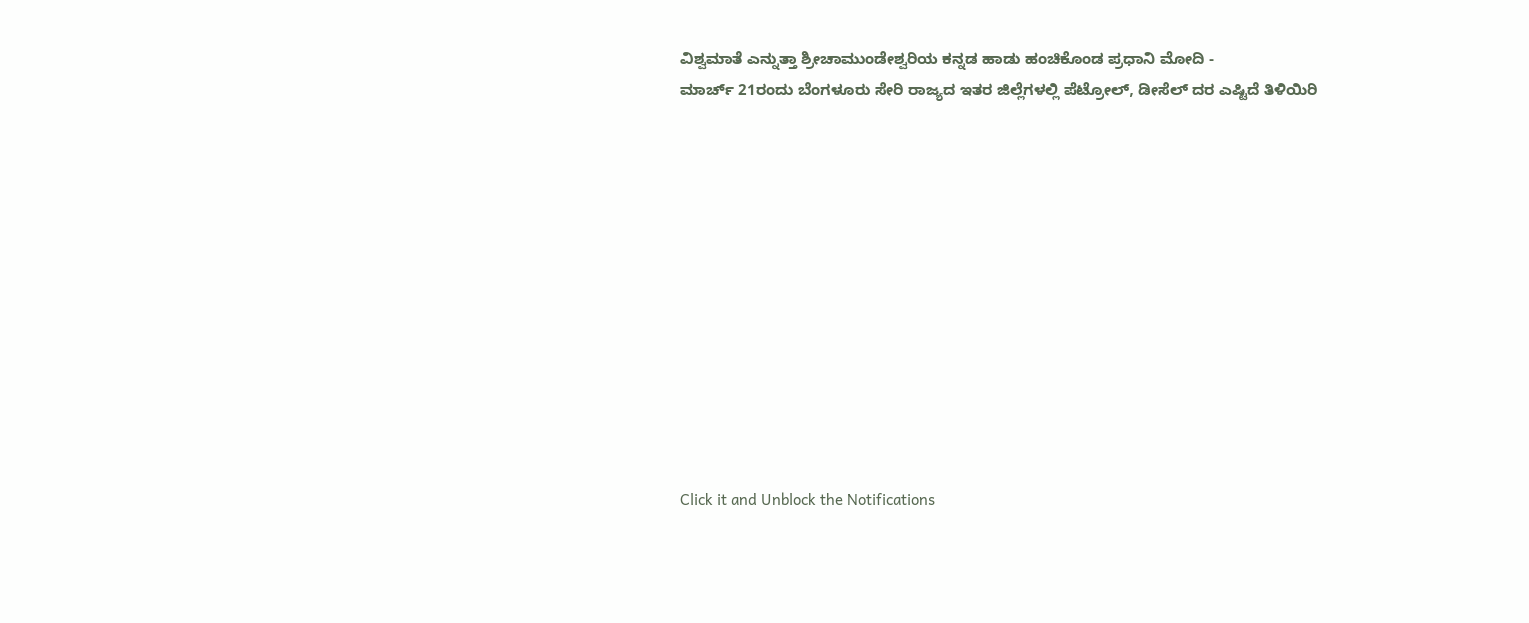ವಿಶ್ವಮಾತೆ ಎನ್ನುತ್ತಾ ಶ್ರೀಚಾಮುಂಡೇಶ್ವರಿಯ ಕನ್ನಡ ಹಾಡು ಹಂಚಿಕೊಂಡ ಪ್ರಧಾನಿ ಮೋದಿ -
ಮಾರ್ಚ್ 21ರಂದು ಬೆಂಗಳೂರು ಸೇರಿ ರಾಜ್ಯದ ಇತರ ಜಿಲ್ಲೆಗಳಲ್ಲಿ ಪೆಟ್ರೋಲ್, ಡೀಸೆಲ್ ದರ ಎಷ್ಟಿದೆ ತಿಳಿಯಿರಿ












Click it and Unblock the Notifications